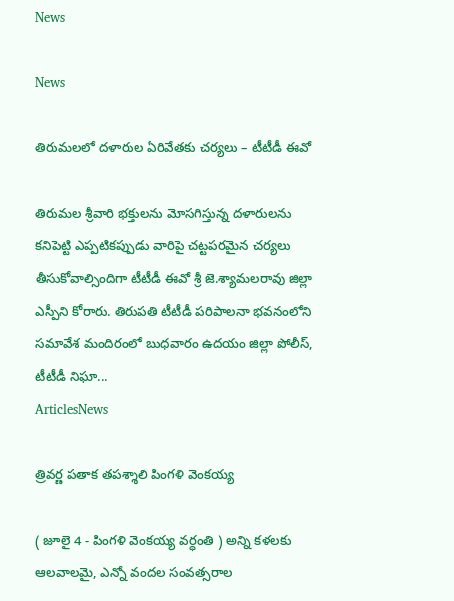News

News

తిరుమలలో దళారుల ఏరివేతకు చర్యలు – టీటీడీ ఈవో

తిరుమల శ్రీవారి భక్తులను మోసగిస్తున్న దళారులను కనిపెట్టి ఎప్పటికప్పుడు వారిపై చట్టపరమైన చర్యలు తీసుకోవాల్సిందిగా టీటీడీ ఈవో శ్రీ జె.శ్యామలరావు జిల్లా ఎస్పీని కోరారు. తిరుపతి టీటీడీ పరిపాలనా భవనంలోని సమావేశ మందిరంలో బుధవారం ఉదయం జిల్లా పోలీస్, టీటీడీ నిఘా...
ArticlesNews

త్రివర్ణ పతాక తపశ్శాలి పింగళి వెంకయ్య

( జూలై 4 - పింగళి వెంకయ్య వర్ధంతి ) అన్ని కళలకు ఆలవాలమై, ఎన్నో వందల సంవత్సరాల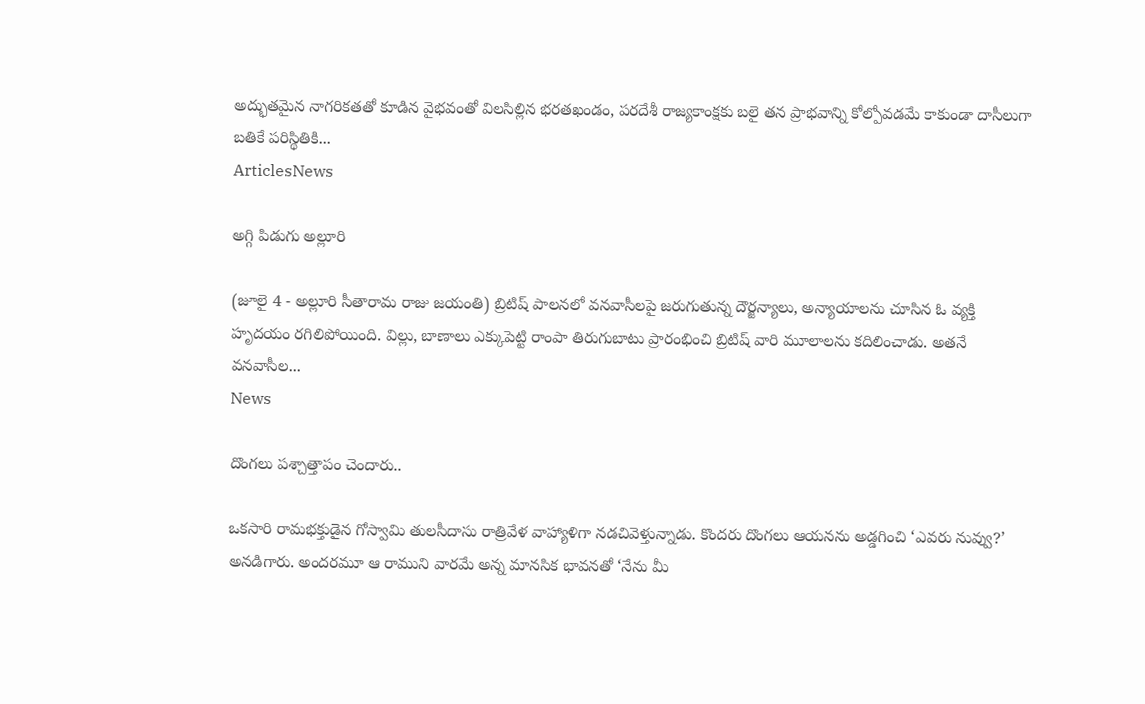అద్భుతమైన నాగరికతతో కూడిన వైభవంతో విలసిల్లిన భరతఖండం, పరదేశీ రాజ్యకాంక్షకు బలై తన ప్రాభవాన్ని కోల్పోవడమే కాకుండా దాసీలుగా బతికే పరిస్థితికి...
ArticlesNews

అగ్గి పిడుగు అల్లూరి

(జూలై 4 - అల్లూరి సీతారామ రాజు జయంతి) బ్రిటిష్ పాలనలో వనవాసీలపై జరుగుతున్న దౌర్జన్యాలు, అన్యాయాలను చూసిన ఓ వ్యక్తి హృదయం రగిలిపోయింది. విల్లు, బాణాలు ఎక్కుపెట్టి రాంపా తిరుగుబాటు ప్రారంభించి బ్రిటిష్‌ వారి మూలాలను కదిలించాడు. అతనే వనవాసీల...
News

దొంగలు పశ్చాత్తాపం చెందారు..

ఒకసారి రామభక్తుడైన గోస్వామి తులసీదాసు రాత్రివేళ వాహ్యాళిగా నడచివెళ్తున్నాడు. కొందరు దొంగలు ఆయనను అడ్డగించి ‘ఎవరు నువ్వు?’ అనడిగారు. అందరమూ ఆ రాముని వారమే అన్న మానసిక భావనతో ‘నేను మీ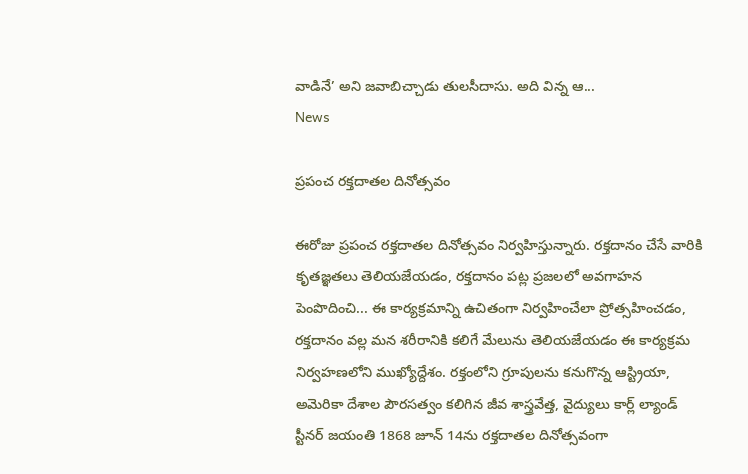వాడినే’ అని జవాబిచ్చాడు తులసీదాసు. అది విన్న ఆ...
News

ప్రపంచ రక్తదాతల దినోత్సవం

ఈరోజు ప్రపంచ రక్తదాతల దినోత్సవం నిర్వహిస్తున్నారు. రక్తదానం చేసే వారికి కృతజ్ఞతలు తెలియజేయడం, రక్తదానం పట్ల ప్రజలలో అవగాహన పెంపొదించి... ఈ కార్యక్రమాన్ని ఉచితంగా నిర్వహించేలా ప్రోత్సహించడం, రక్తదానం వల్ల మన శరీరానికి కలిగే మేలును తెలియజేయడం ఈ కార్యక్రమ నిర్వహణలోని ముఖ్యోద్దేశం. రక్తంలోని గ్రూపులను కనుగొన్న ఆస్ట్రియా, అమెరికా దేశాల పౌరసత్వం కలిగిన జీవ శాస్త్రవేత్త, వైద్యులు కార్ల్ ల్యాండ్ స్టీనర్ జయంతి 1868 జూన్ 14ను రక్తదాతల దినోత్సవంగా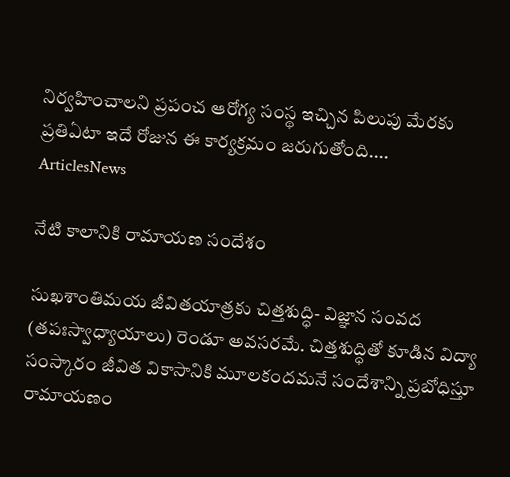నిర్వహించాలని ప్రపంచ ఆరోగ్య సంస్థ ఇచ్చిన పిలుపు మేరకు ప్రతిఏటా ఇదే రోజున ఈ కార్యక్రమం జరుగుతోంది....
ArticlesNews

నేటి కాలానికి రామాయణ సందేశం

సుఖశాంతిమయ జీవితయాత్రకు చిత్తశుద్ధి- విజ్ఞాన సంవద (తపఃస్వాధ్యాయాలు) రెండూ అవసరమే. చిత్తశుద్ధితో కూడిన విద్యా సంస్కారం జీవిత వికాసానికి మూలకందమనే సందేశాన్ని ప్రబోధిస్తూ రామాయణం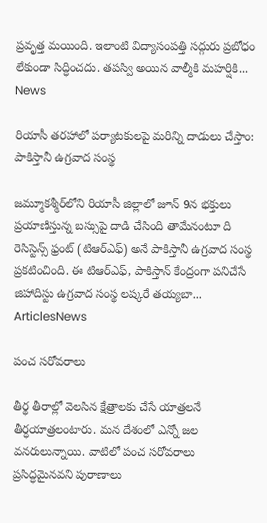ప్రవృత్త మయింది. ఇలాంటి విద్యాసంపత్తి సద్గురు ప్రబోధం లేకుండా సిద్ధించదు. తపస్వి అయిన వాల్మీకి మహర్షికి...
News

రియాసీ తరహాలో పర్యాటకులపై మరిన్ని దాడులు చేస్తాం: పాకిస్తానీ ఉగ్రవాద సంస్థ

జమ్మూకశ్మీర్‌లోని రియాసీ జిల్లాలో జూన్ 9న భక్తులు ప్రయాణిస్తున్న బస్సుపై దాడి చేసింది తామేనంటూ ది రెసిస్టెన్స్ ఫ్రంట్ (టిఆర్ఎఫ్) అనే పాకిస్తానీ ఉగ్రవాద సంస్థ ప్రకటించింది. ఈ టిఆర్ఎఫ్, పాకిస్తాన్ కేంద్రంగా పనిచేసే జిహాదిస్టు ఉగ్రవాద సంస్థ లష్కరే తయ్యబా...
ArticlesNews

పంచ సరోవరాలు

తీర్థ తీరాల్లో వెలసిన క్షేత్రాలకు చేసే యాత్రలనే తీర్ధయాత్రలంటారు. మన దేశంలో ఎన్నో జల వనరులున్నాయి. వాటిలో పంచ సరోవరాలు ప్రసిద్ధమైనవని పురాణాలు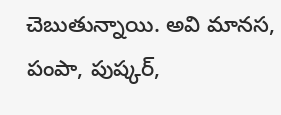చెబుతున్నాయి. అవి మానస, పంపా, పుష్కర్,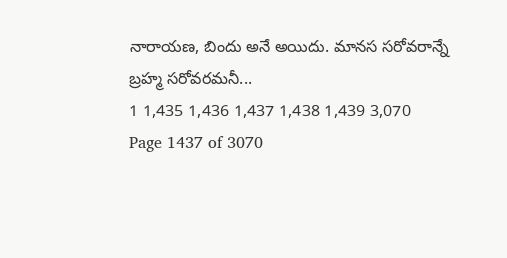నారాయణ, బిందు అనే అయిదు. మానస సరోవరాన్నే బ్రహ్మ సరోవరమనీ...
1 1,435 1,436 1,437 1,438 1,439 3,070
Page 1437 of 3070